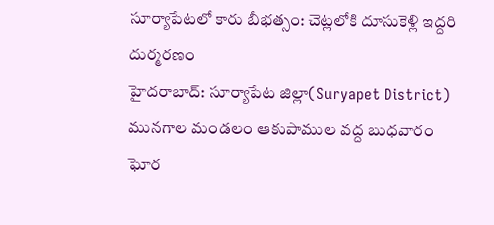సూర్యాపేటలో కారు బీభత్సం: చెట్లలోకి దూసుకెళ్లి ఇద్దరి దుర్మరణం
హైదరాబాద్: సూర్యాపేట జిల్లా(Suryapet District) మునగాల మండలం ఆకుపాముల వద్ద బుధవారం ఘోర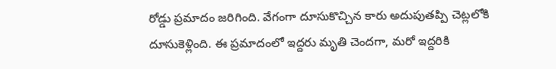రోడ్డు ప్రమాదం జరిగింది. వేగంగా దూసుకొచ్చిన కారు అదుపుతప్పి చెట్లలోకి దూసుకెళ్లింది. ఈ ప్రమాదంలో ఇద్దరు మృతి చెందగా, మరో ఇద్దరికి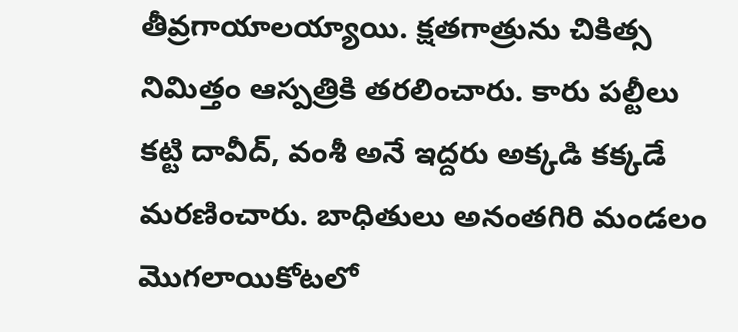తీవ్రగాయాలయ్యాయి. క్షతగాత్రును చికిత్స నిమిత్తం ఆస్పత్రికి తరలించారు. కారు పల్టీలు కట్టి దావీద్, వంశీ అనే ఇద్దరు అక్కడి కక్కడే మరణించారు. బాధితులు అనంతగిరి మండలం మొగలాయికోటలో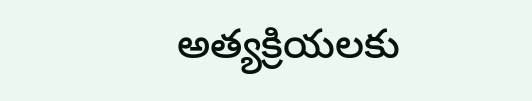అత్యక్రియలకు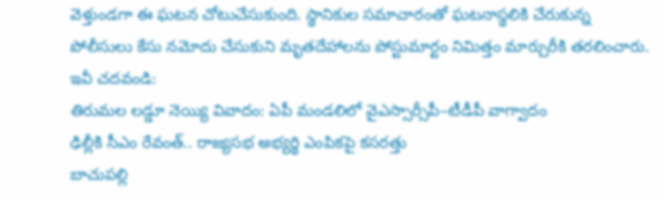వెళ్తుండగా ఈ ఘటన చోటుచేసుకుంది. స్థానికుల సమాచారంతో ఘటనాస్థలికి చేరుకున్న పోలీసులు కేసు నమోదు చేసుకుని మృతదేహాలను పోస్టుమార్టం నిమిత్తం మార్చురీకి తరలించారు.
ఇవీ చదవండి:
తిరుమల లడ్డూ నెయ్యి వివాదం: ఏపీ మండలిలో వైఎస్సార్సీపీ–టీడీపీ వాగ్వాదం
ఢిల్లీకి సీఎం రేవంత్.. రాజ్యసభ అభ్యర్థి ఎంపికపై కసరత్తు
బాచుపల్లి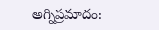అగ్నిప్రమాదం: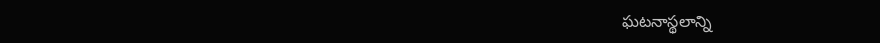ఘటనాస్థలాన్ని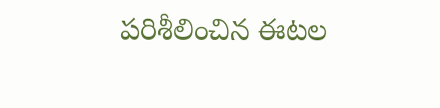పరిశీలించిన ఈటల